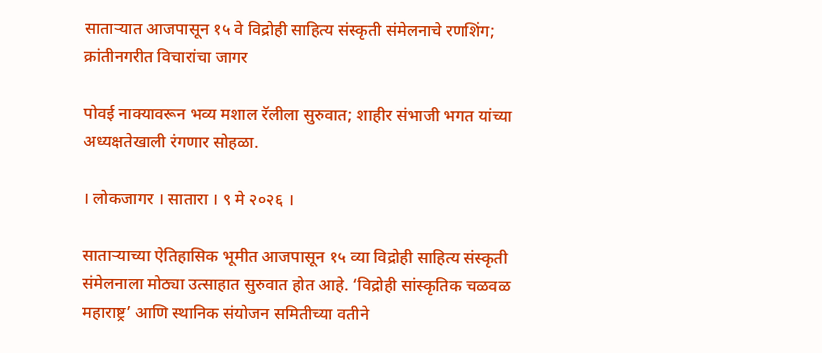साताऱ्यात आजपासून १५ वे विद्रोही साहित्य संस्कृती संमेलनाचे रणशिंग; क्रांतीनगरीत विचारांचा जागर

पोवई नाक्यावरून भव्य मशाल रॅलीला सुरुवात; शाहीर संभाजी भगत यांच्या अध्यक्षतेखाली रंगणार सोहळा.

। लोकजागर । सातारा । ९ मे २०२६ ।

साताऱ्याच्या ऐतिहासिक भूमीत आजपासून १५ व्या विद्रोही साहित्य संस्कृती संमेलनाला मोठ्या उत्साहात सुरुवात होत आहे. ‘विद्रोही सांस्कृतिक चळवळ महाराष्ट्र’ आणि स्थानिक संयोजन समितीच्या वतीने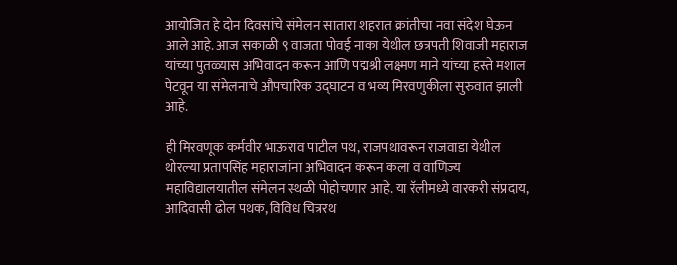आयोजित हे दोन दिवसांचे संमेलन सातारा शहरात क्रांतीचा नवा संदेश घेऊन आले आहे. आज सकाळी ९ वाजता पोवई नाका येथील छत्रपती शिवाजी महाराज यांच्या पुतळ्यास अभिवादन करून आणि पद्मश्री लक्ष्मण माने यांच्या हस्ते मशाल पेटवून या संमेलनाचे औपचारिक उद्घाटन व भव्य मिरवणुकीला सुरुवात झाली आहे.

ही मिरवणूक कर्मवीर भाऊराव पाटील पथ, राजपथावरून राजवाडा येथील थोरल्या प्रतापसिंह महाराजांना अभिवादन करून कला व वाणिज्य महाविद्यालयातील संमेलन स्थळी पोहोचणार आहे. या रॅलीमध्ये वारकरी संप्रदाय, आदिवासी ढोल पथक, विविध चित्ररथ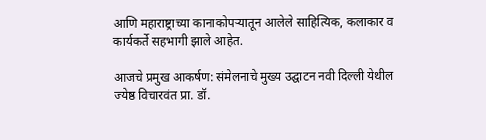आणि महाराष्ट्राच्या कानाकोपऱ्यातून आलेले साहित्यिक, कलाकार व कार्यकर्ते सहभागी झाले आहेत.

आजचे प्रमुख आकर्षण: संमेलनाचे मुख्य उद्घाटन नवी दिल्ली येथील ज्येष्ठ विचारवंत प्रा. डॉ.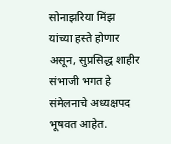सोनाझरिया मिंझ यांच्या हस्ते होणार असून, सुप्रसिद्ध शाहीर संभाजी भगत हे संमेलनाचे अध्यक्षपद भूषवत आहेत.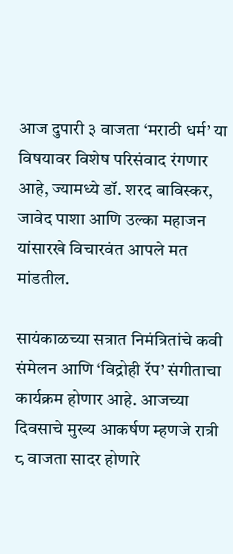आज दुपारी ३ वाजता ‘मराठी धर्म’ या विषयावर विशेष परिसंवाद रंगणार आहे, ज्यामध्ये डॉ. शरद बाविस्कर, जावेद पाशा आणि उल्का महाजन यांसारखे विचारवंत आपले मत मांडतील.

सायंकाळच्या सत्रात निमंत्रितांचे कवी संमेलन आणि ‘विद्रोही रॅप’ संगीताचा कार्यक्रम होणार आहे. आजच्या दिवसाचे मुख्य आकर्षण म्हणजे रात्री ८ वाजता सादर होणारे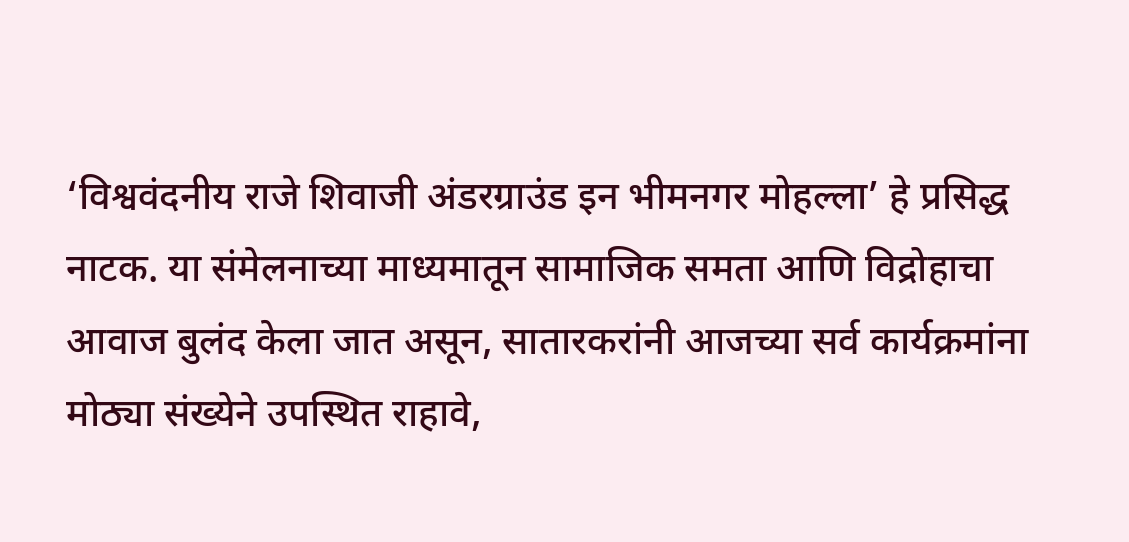‘विश्ववंदनीय राजे शिवाजी अंडरग्राउंड इन भीमनगर मोहल्ला’ हे प्रसिद्ध नाटक. या संमेलनाच्या माध्यमातून सामाजिक समता आणि विद्रोहाचा आवाज बुलंद केला जात असून, सातारकरांनी आजच्या सर्व कार्यक्रमांना मोठ्या संख्येने उपस्थित राहावे,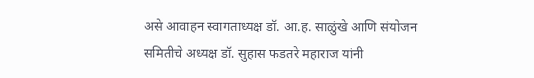असे आवाहन स्वागताध्यक्ष डॉ. आ.ह. साळुंखे आणि संयोजन समितीचे अध्यक्ष डॉ. सुहास फडतरे महाराज यांनी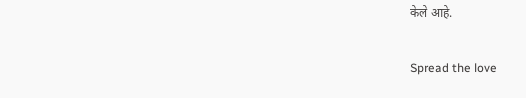केले आहे.

Spread the love